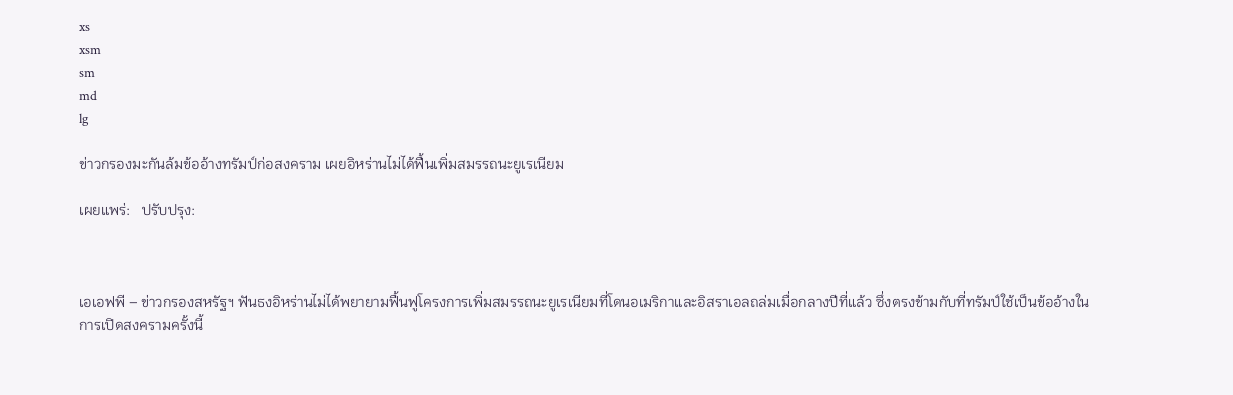xs
xsm
sm
md
lg

ข่าวกรองมะกันล้มข้ออ้างทรัมป์ก่อสงคราม เผยอิหร่านไม่ได้ฟื้นเพิ่มสมรรถนะยูเรเนียม

เผยแพร่:   ปรับปรุง:



เอเอฟพี – ข่าวกรองสหรัฐฯ ฟันธงอิหร่านไม่ได้พยายามฟื้นฟูโครงการเพิ่มสมรรถนะยูเรเนียมที่โดนอเมริกาและอิสราเอลถล่มเมื่อกลางปีที่แล้ว ซึ่งตรงข้ามกับที่ทรัมป์ใช้เป็นข้ออ้างในการเปิดสงครามครั้งนี้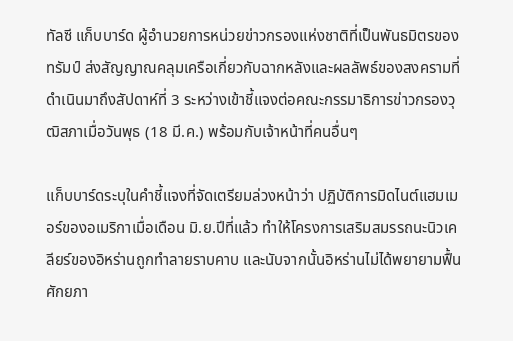ทัลซี แก็บบาร์ด ผู้อำนวยการหน่วยข่าวกรองแห่งชาติที่เป็นพันธมิตรของทรัมป์ ส่งสัญญาณคลุมเครือเกี่ยวกับฉากหลังและผลลัพธ์ของสงครามที่ดำเนินมาถึงสัปดาห์ที่ 3 ระหว่างเข้าชี้แจงต่อคณะกรรมาธิการข่าวกรองวุฒิสภาเมื่อวันพุธ (18 มี.ค.) พร้อมกับเจ้าหน้าที่คนอื่นๆ

แก็บบาร์ดระบุในคำชี้แจงที่จัดเตรียมล่วงหน้าว่า ปฏิบัติการมิดไนต์แฮมเมอร์ของอเมริกาเมื่อเดือน มิ.ย.ปีที่แล้ว ทำให้โครงการเสริมสมรรถนะนิวเคลียร์ของอิหร่านถูกทำลายราบคาบ และนับจากนั้นอิหร่านไม่ได้พยายามฟื้นศักยภา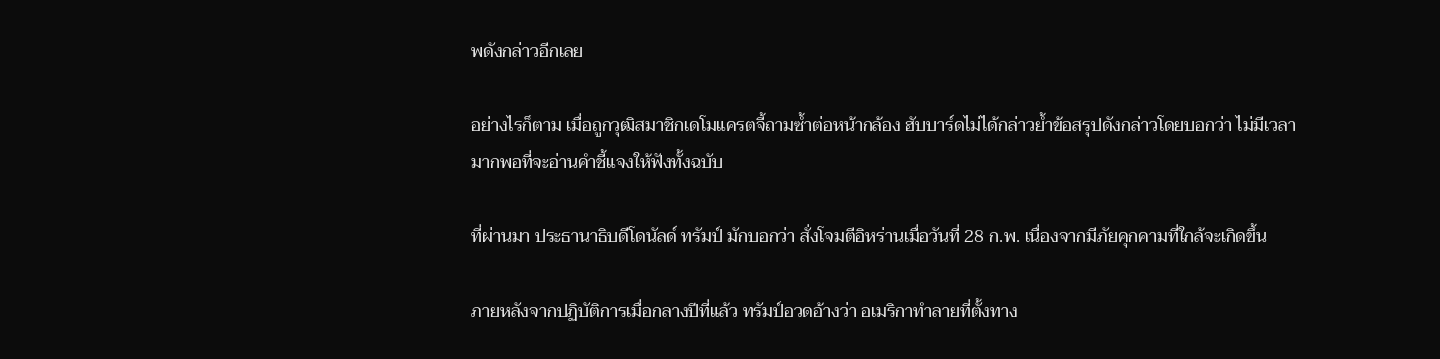พดังกล่าวอีกเลย

อย่างไรก็ตาม เมื่อถูกวุฒิสมาชิกเดโมแครตจี้ถามซ้ำต่อหน้ากล้อง ฮับบาร์ดไม่ได้กล่าวย้ำข้อสรุปดังกล่าวโดยบอกว่า ไม่มีเวลามากพอที่จะอ่านคำชี้แจงให้ฟังทั้งฉบับ

ที่ผ่านมา ประธานาธิบดีโดนัลด์ ทรัมป์ มักบอกว่า สั่งโจมตีอิหร่านเมื่อวันที่ 28 ก.พ. เนื่องจากมีภัยคุกคามที่ใกล้จะเกิดขึ้น

ภายหลังจากปฏิบัติการเมื่อกลางปีที่แล้ว ทรัมป์อวดอ้างว่า อเมริกาทำลายที่ตั้งทาง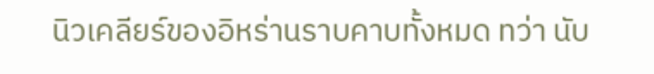นิวเคลียร์ของอิหร่านราบคาบทั้งหมด ทว่า นับ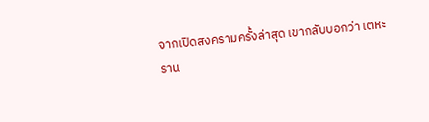จากเปิดสงครามครั้งล่าสุด เขากลับบอกว่า เตหะราน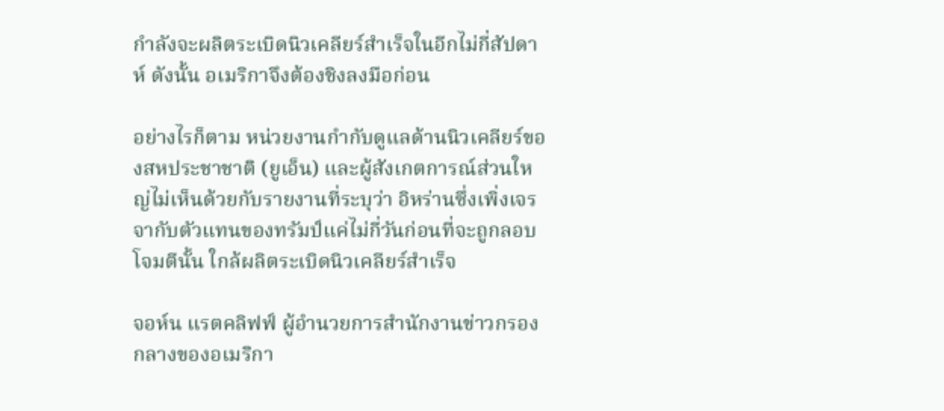กำลังจะผลิตระเบิดนิวเคลียร์สำเร็จในอีกไม่กี่สัปดาห์ ดังนั้น อเมริกาจึงต้องชิงลงมือก่อน

อย่างไรก็ตาม หน่วยงานกำกับดูแลด้านนิวเคลียร์ของสหประชาชาติ (ยูเอ็น) และผู้สังเกตการณ์ส่วนใหญ่ไม่เห็นด้วยกับรายงานที่ระบุว่า อิหร่านซึ่งเพิ่งเจรจากับตัวแทนของทรัมป์แค่ไม่กี่วันก่อนที่จะถูกลอบโจมตีนั้น ใกล้ผลิตระเบิดนิวเคลียร์สำเร็จ

จอห์น แรตคลิฟฟ์ ผู้อำนวยการสำนักงานข่าวกรองกลางของอเมริกา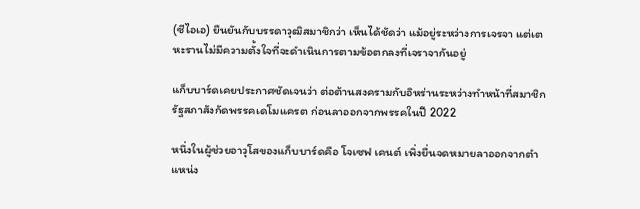(ซีไอเอ) ยืนยันกับบรรดาวุฒิสมาชิกว่า เห็นได้ชัดว่า แม้อยู่ระหว่างการเจรจา แต่เตหะรานไม่มีความตั้งใจที่จะดำเนินการตามข้อตกลงที่เจราจากันอยู่

แก็บบาร์ดเคยประกาศชัดเจนว่า ต่อต้านสงครามกับอิหร่านระหว่างทำหน้าที่สมาชิกรัฐสภาสังกัดพรรคเดโมแครต ก่อนลาออกจากพรรคในปี 2022

หนึ่งในผู้ช่วยอาวุโสของแก็บบาร์ดคือ โจเซฟ เคนต์ เพิ่งยื่นจดหมายลาออกจากตำแหน่ง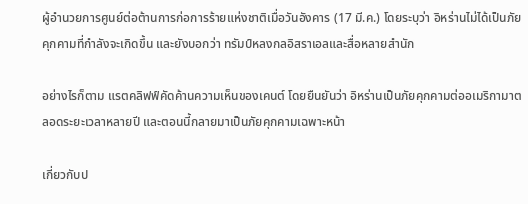ผู้อำนวยการศูนย์ต่อต้านการก่อการร้ายแห่งชาติเมื่อวันอังคาร (17 มี.ค.) โดยระบุว่า อิหร่านไม่ได้เป็นภัยคุกคามที่กำลังจะเกิดขึ้น และยังบอกว่า ทรัมป์หลงกลอิสราเอลและสื่อหลายสำนัก

อย่างไรก็ตาม แรตคลิฟฟ์คัดค้านความเห็นของเคนต์ โดยยืนยันว่า อิหร่านเป็นภัยคุกคามต่ออเมริกามาตลอดระยะเวลาหลายปี และตอนนี้กลายมาเป็นภัยคุกคามเฉพาะหน้า

เกี่ยวกับป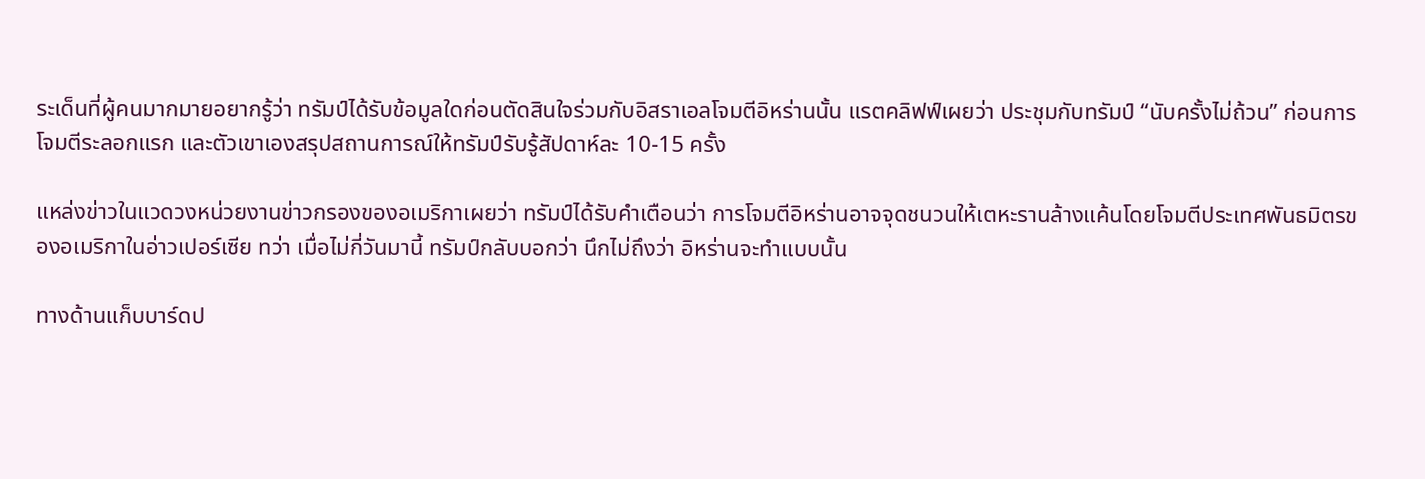ระเด็นที่ผู้คนมากมายอยากรู้ว่า ทรัมป์ได้รับข้อมูลใดก่อนตัดสินใจร่วมกับอิสราเอลโจมตีอิหร่านนั้น แรตคลิฟฟ์เผยว่า ประชุมกับทรัมป์ “นับครั้งไม่ถ้วน” ก่อนการโจมตีระลอกแรก และตัวเขาเองสรุปสถานการณ์ให้ทรัมป์รับรู้สัปดาห์ละ 10-15 ครั้ง

แหล่งข่าวในแวดวงหน่วยงานข่าวกรองของอเมริกาเผยว่า ทรัมป์ได้รับคำเตือนว่า การโจมตีอิหร่านอาจจุดชนวนให้เตหะรานล้างแค้นโดยโจมตีประเทศพันธมิตรของอเมริกาในอ่าวเปอร์เซีย ทว่า เมื่อไม่กี่วันมานี้ ทรัมป์กลับบอกว่า นึกไม่ถึงว่า อิหร่านจะทำแบบนั้น

ทางด้านแก็บบาร์ดป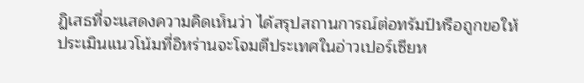ฏิเสธที่จะแสดงความคิดเห็นว่า ได้สรุปสถานการณ์ต่อทรัมป์หรือถูกขอให้ประเมินแนวโน้มที่อิหร่านจะโจมตีประเทศในอ่าวเปอร์เซียห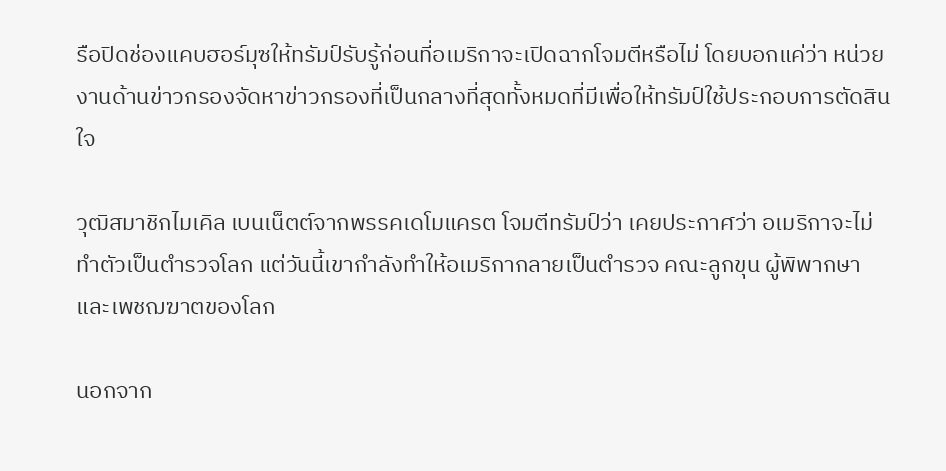รือปิดช่องแคบฮอร์มุซให้ทรัมป์รับรู้ก่อนที่อเมริกาจะเปิดฉากโจมตีหรือไม่ โดยบอกแค่ว่า หน่วยงานด้านข่าวกรองจัดหาข่าวกรองที่เป็นกลางที่สุดทั้งหมดที่มีเพื่อให้ทรัมป์ใช้ประกอบการตัดสินใจ

วุฒิสมาชิกไมเคิล เบนเน็ตต์จากพรรคเดโมแครต โจมตีทรัมป์ว่า เคยประกาศว่า อเมริกาจะไม่ทำตัวเป็นตำรวจโลก แต่วันนี้เขากำลังทำให้อเมริกากลายเป็นตำรวจ คณะลูกขุน ผู้พิพากษา และเพชฌฆาตของโลก

นอกจาก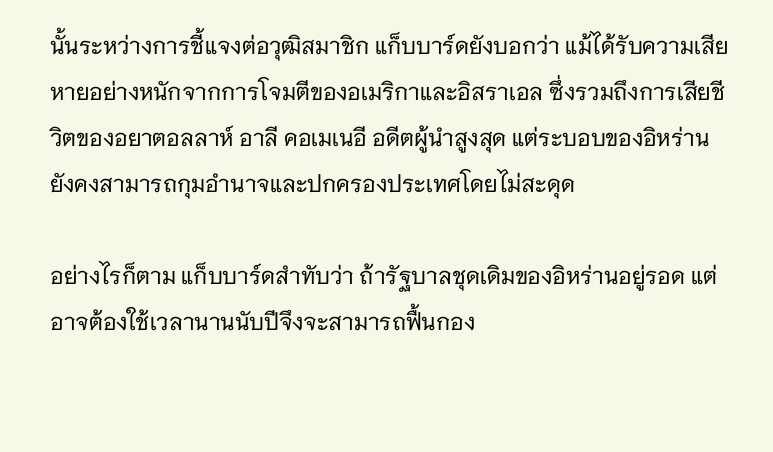นั้นระหว่างการชี้แจงต่อวุฒิสมาชิก แก็บบาร์ดยังบอกว่า แม้ได้รับความเสียหายอย่างหนักจากการโจมตีของอเมริกาและอิสราเอล ซึ่งรวมถึงการเสียชีวิตของอยาตอลลาห์ อาลี คอเมเนอี อดีตผู้นำสูงสุด แต่ระบอบของอิหร่านยังคงสามารถกุมอำนาจและปกครองประเทศโดยไม่สะดุด

อย่างไรก็ตาม แก็บบาร์ดสำทับว่า ถ้ารัฐบาลชุดเดิมของอิหร่านอยู่รอด แต่อาจต้องใช้เวลานานนับปีจึงจะสามารถฟื้นกอง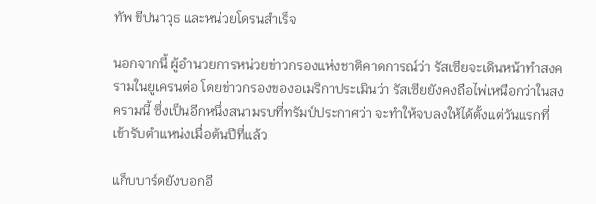ทัพ ขีปนาวุธ และหน่วยโดรนสำเร็จ

นอกจากนี้ ผู้อำนวยการหน่วยข่าวกรองแห่งชาติคาดการณ์ว่า รัสเซียจะเดินหน้าทำสงครามในยูเครนต่อ โดยข่าวกรองของอเมริกาประเมินว่า รัสเซียยังคงถือไพ่เหนือกว่าในสงครามนี้ ซึ่งเป็นอีกหนึ่งสนามรบที่ทรัมป์ประกาศว่า จะทำให้จบลงให้ได้ตั้งแต่วันแรกที่เข้ารับตำแหน่งเมื่อต้นปีที่แล้ว

แก็บบาร์ดยังบอกอี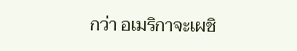กว่า อเมริกาจะเผชิ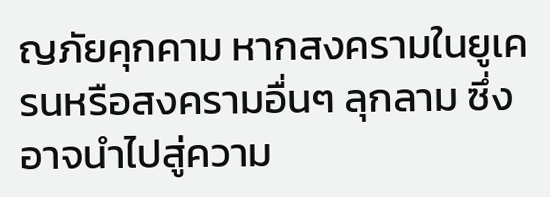ญภัยคุกคาม หากสงครามในยูเครนหรือสงครามอื่นๆ ลุกลาม ซึ่งอาจนำไปสู่ความ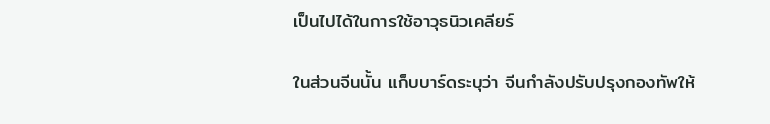เป็นไปได้ในการใช้อาวุธนิวเคลียร์

ในส่วนจีนนั้น แก็บบาร์ดระบุว่า จีนกำลังปรับปรุงกองทัพให้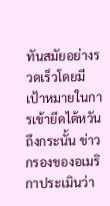ทันสมัยอย่างรวดเร็วโดยมีเป้าหมายในการเข้ายึดไต้หวัน ถึงกระนั้น ข่าวกรองของอเมริกาประเมินว่า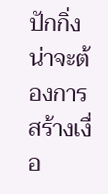ปักกิ่งน่าจะต้องการสร้างเงื่อ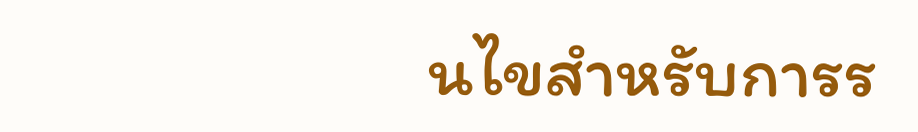นไขสำหรับการร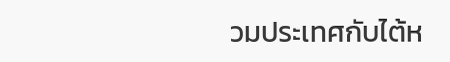วมประเทศกับไต้ห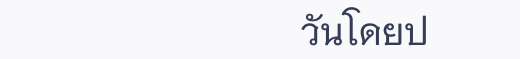วันโดยป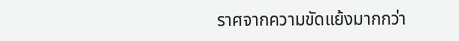ราศจากความขัดแย้งมากกว่า